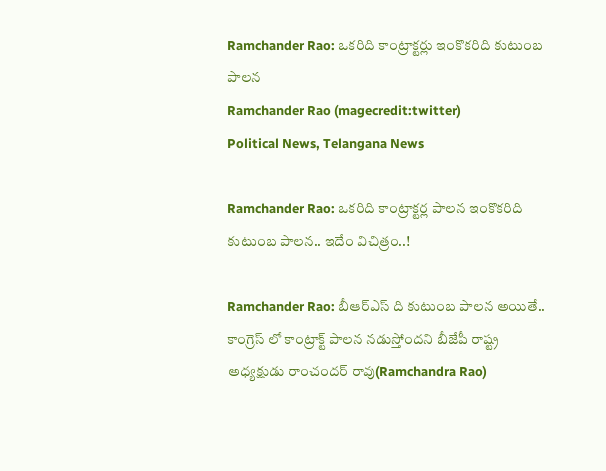Ramchander Rao: ఒకరిది కాంట్రాక్టర్లు ఇంకొకరిది కుటుంబ పాలన
Ramchander Rao (magecredit:twitter)
Political News, Telangana News

Ramchander Rao: ఒకరిది కాంట్రాక్టర్ల పాలన ఇంకొకరిది కుటుంబ పాలన.. ఇదేం విచిత్రం..!

Ramchander Rao: బీఆర్ఎస్ ది కుటుంబ పాలన అయితే.. కాంగ్రెస్ లో కాంట్రాక్ట్ పాలన నడుస్తోందని బీజేపీ రాష్ట్ర అధ్యక్షుడు రాంచందర్ రావు(Ramchandra Rao)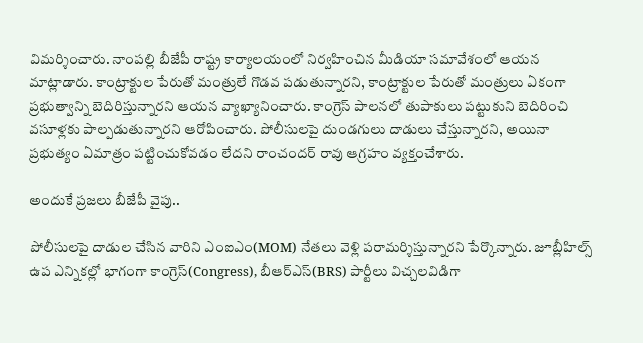విమర్శించారు. నాంపల్లి బీజేపీ రాష్ట్ర కార్యాలయంలో నిర్వహించిన మీడియా సమావేశంలో ఆయన మాట్లాడారు. కాంట్రాక్టుల పేరుతో మంత్రులే గొడవ పడుతున్నారని, కాంట్రాక్టుల పేరుతో మంత్రులు ఏకంగా ప్రభుత్వాన్ని బెదిరిస్తున్నారని ఆయన వ్యాఖ్యానించారు. కాంగ్రెస్ పాలనలో తుపాకులు పట్టుకుని బెదిరించి వసూళ్లకు పాల్పడుతున్నారని ఆరోపించారు. పోలీసులపై దుండగులు దాడులు చేస్తున్నారని, అయినా ప్రభుత్యం ఏమాత్రం పట్టించుకోవడం లేదని రాంచందర్ రావు ఆగ్రహం వ్యక్తంచేశారు.

అందుకే ప్రజలు బీజేపీ వైపు..

పోలీసులపై దాడుల చేసిన వారిని ఎంఐఎం(MOM) నేతలు వెళ్లి పరామర్శిస్తున్నారని పేర్కొన్నారు. జూబ్లీహిల్స్ ఉప ఎన్నికల్లో భాగంగా కాంగ్రెస్(Congress), బీఆర్ఎస్(BRS) పార్టీలు విచ్చలవిడిగా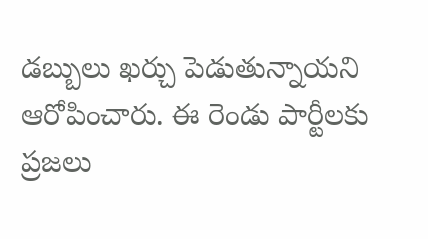డబ్బులు ఖర్చు పెడుతున్నాయని ఆరోపించారు. ఈ రెండు పార్టీలకు ప్రజలు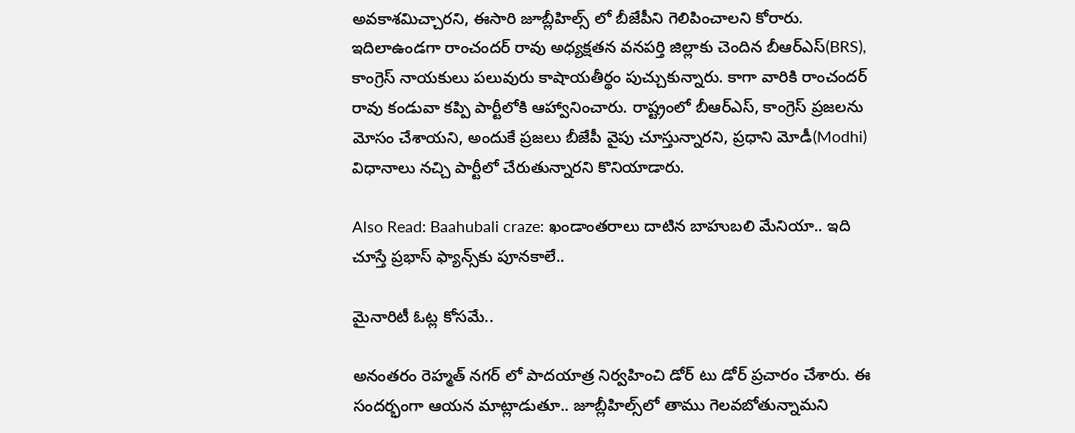అవకాశమిచ్చారని, ఈసారి జూబ్లీహిల్స్ లో బీజేపీని గెలిపించాలని కోరారు. ఇదిలాఉండగా రాంచందర్ రావు అధ్యక్షతన వనపర్తి జిల్లాకు చెందిన బీఆర్ఎస్(BRS), కాంగ్రెస్ నాయకులు పలువురు కాషాయతీర్థం పుచ్చుకున్నారు. కాగా వారికి రాంచందర్ రావు కండువా కప్పి పార్టీలోకి ఆహ్వానించారు. రాష్ట్రంలో బీఆర్ఎస్, కాంగ్రెస్ ప్రజలను మోసం చేశాయని, అందుకే ప్రజలు బీజేపీ వైపు చూస్తున్నారని, ప్రధాని మోడీ(Modhi) విధానాలు నచ్చి పార్టీలో చేరుతున్నారని కొనియాడారు.

Also Read: Baahubali craze: ఖండాంతరాలు దాటిన బాహుబలి మేనియా.. ఇది చూస్తే ప్రభాస్ ఫ్యాన్స్‌కు పూనకాలే..

మైనారిటీ ఓట్ల కోసమే..

అనంతరం రెహ్మత్ నగర్ లో పాదయాత్ర నిర్వహించి డోర్ టు డోర్ ప్రచారం చేశారు. ఈ సందర్భంగా ఆయన మాట్లాడుతూ.. జూబ్లీహిల్స్‌లో తాము గెలవబోతున్నామని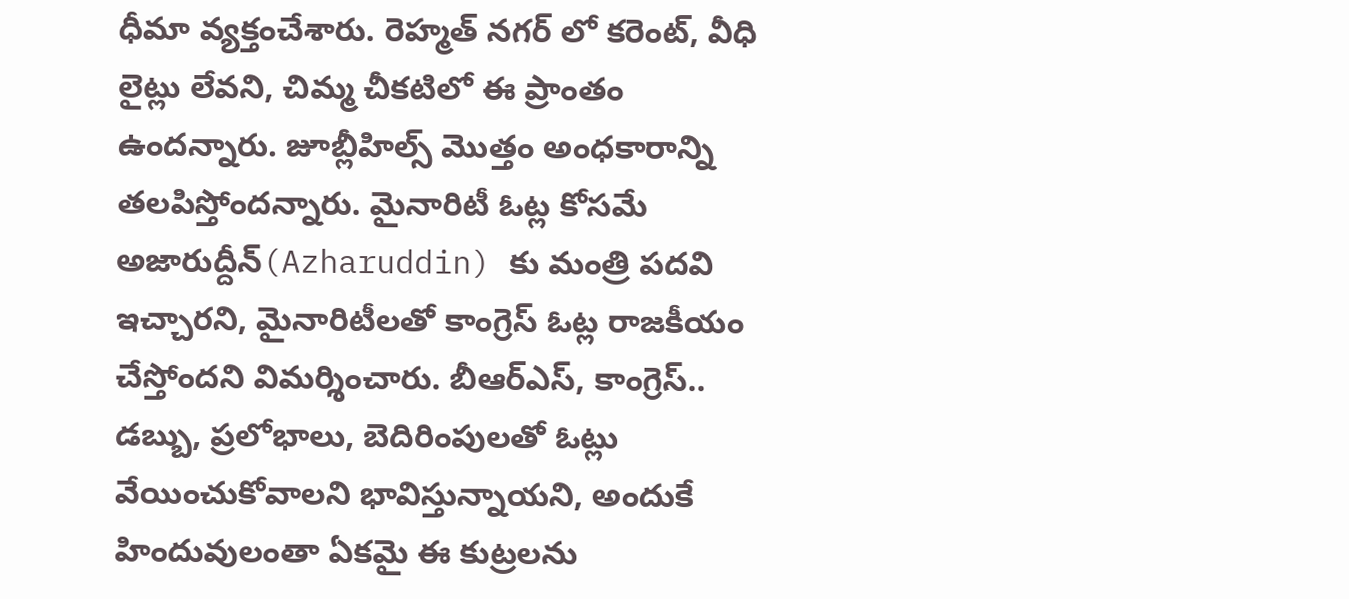ధీమా వ్యక్తంచేశారు. రెహ్మత్ నగర్ లో కరెంట్, వీధి లైట్లు లేవని, చిమ్మ చీకటిలో ఈ ప్రాంతం ఉందన్నారు. జూబ్లీహిల్స్ మొత్తం అంధకారాన్ని తలపిస్తోందన్నారు. మైనారిటీ ఓట్ల కోసమే అజారుద్దీన్(Azharuddin) కు మంత్రి పదవి ఇచ్చారని, మైనారిటీలతో కాంగ్రెస్ ఓట్ల రాజకీయం చేస్తోందని విమర్శించారు. బీఆర్ఎస్, కాంగ్రెస్.. డబ్బు, ప్రలోభాలు, బెదిరింపులతో ఓట్లు వేయించుకోవాలని భావిస్తున్నాయని, అందుకే హిందువులంతా ఏకమై ఈ కుట్రలను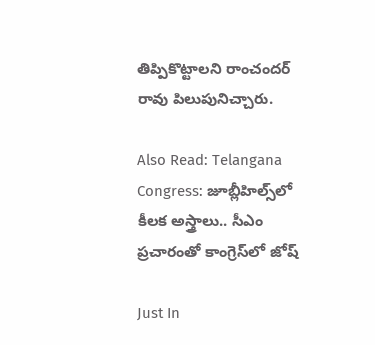తిప్పికొట్టాలని రాంచందర్ రావు పిలుపునిచ్చారు.

Also Read: Telangana Congress: జూబ్లీహిల్స్‌లో కీలక అస్త్రాలు.. సీఎం ప్రచారంతో కాంగ్రెస్‌లో జోష్

Just In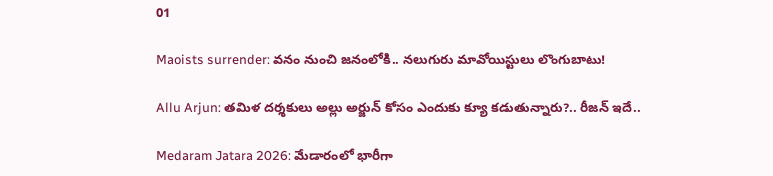01

Maoists surrender: వనం నుంచి జనంలోకి.. నలుగురు మావోయిస్టులు లొంగుబాటు!

Allu Arjun: తమిళ దర్శకులు అల్లు అర్జున్ కోసం ఎందుకు క్యూ కడుతున్నారు?.. రీజన్ ఇదే..

Medaram Jatara 2026: మేడారంలో భారీగా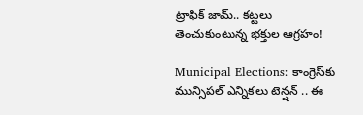ట్రాఫిక్ జామ్.. కట్టలు తెంచుకుంటున్న భక్తుల ఆగ్రహం!

Municipal Elections: కాంగ్రెస్‌కు మున్సిపల్ ఎన్నికలు టెన్షన్ .. ఈ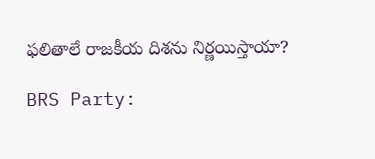ఫలితాలే రాజకీయ దిశను నిర్ణయిస్తాయా?

BRS Party: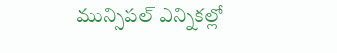మున్సిపల్ ఎన్నికల్లో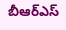బీఆర్ఎస్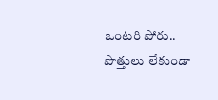ఒంటరి పోరు.. పొత్తులు లేకుండా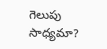గెలుపు సాధ్యమా?